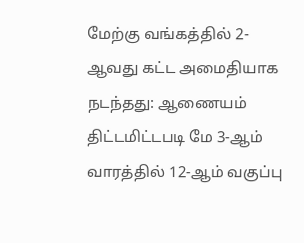மேற்கு வங்கத்தில் 2-ஆவது கட்ட அமைதியாக நடந்தது: ஆணையம் திட்டமிட்டபடி மே 3-ஆம் வாரத்தில் 12-ஆம் வகுப்பு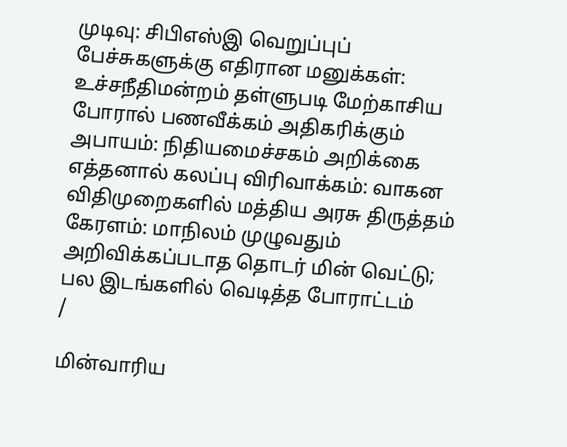முடிவு: சிபிஎஸ்இ வெறுப்புப் பேச்சுகளுக்கு எதிரான மனுக்கள்: உச்சநீதிமன்றம் தள்ளுபடி மேற்காசிய போரால் பணவீக்கம் அதிகரிக்கும் அபாயம்: நிதியமைச்சகம் அறிக்கை எத்தனால் கலப்பு விரிவாக்கம்: வாகன விதிமுறைகளில் மத்திய அரசு திருத்தம் கேரளம்: மாநிலம் முழுவதும் அறிவிக்கப்படாத தொடர் மின் வெட்டு; பல இடங்களில் வெடித்த போராட்டம்
/

மின்வாரிய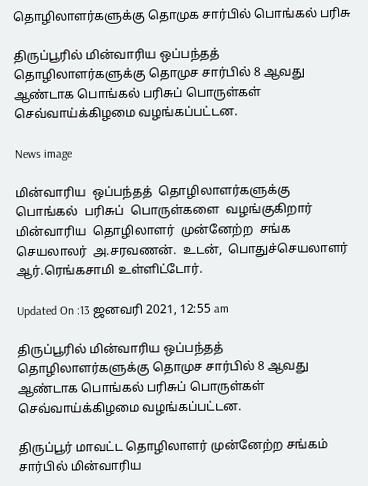தொழிலாளர்களுக்கு தொமுக சார்பில் பொங்கல் பரிசு

திருப்பூரில் மின்வாரிய ஒப்பந்தத் தொழிலாளர்களுக்கு தொமுச சார்பில் 8 ஆவது ஆண்டாக பொங்கல் பரிசுப் பொருள்கள் செவ்வாய்க்கிழமை வழங்கப்பட்டன.

News image

மின்வாரிய  ஒப்பந்தத்  தொழிலாளர்களுக்கு  பொங்கல்  பரிசுப்  பொருள்களை  வழங்குகிறார்  மின்வாரிய  தொழிலாளர்  முன்னேற்ற  சங்க  செயலாலர்  அ.சரவணன்.  உடன்,  பொதுச்செயலாளர் ஆர்.ரெங்கசாமி உள்ளிட்டோர்.

Updated On :13 ஜனவரி 2021, 12:55 am

திருப்பூரில் மின்வாரிய ஒப்பந்தத் தொழிலாளர்களுக்கு தொமுச சார்பில் 8 ஆவது ஆண்டாக பொங்கல் பரிசுப் பொருள்கள் செவ்வாய்க்கிழமை வழங்கப்பட்டன.

திருப்பூர் மாவட்ட தொழிலாளர் முன்னேற்ற சங்கம் சார்பில் மின்வாரிய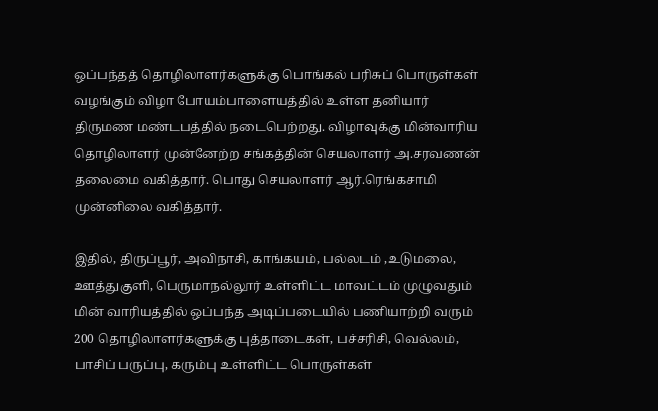ஒப்பந்தத் தொழிலாளர்களுக்கு பொங்கல் பரிசுப் பொருள்கள் வழங்கும் விழா போயம்பாளையத்தில் உள்ள தனியார் திருமண மண்டபத்தில் நடைபெற்றது. விழாவுக்கு மின்வாரிய தொழிலாளர் முன்னேற்ற சங்கத்தின் செயலாளர் அ.சரவணன் தலைமை வகித்தார். பொது செயலாளர் ஆர்.ரெங்கசாமி முன்னிலை வகித்தார்.

இதில், திருப்பூர், அவிநாசி, காங்கயம், பல்லடம் ,உடுமலை, ஊத்துகுளி, பெருமாநல்லூர் உள்ளிட்ட மாவட்டம் முழுவதும் மின் வாரியத்தில் ஒப்பந்த அடிப்படையில் பணியாற்றி வரும் 200 தொழிலாளர்களுக்கு புத்தாடைகள், பச்சரிசி, வெல்லம், பாசிப் பருப்பு, கரும்பு உள்ளிட்ட பொருள்கள்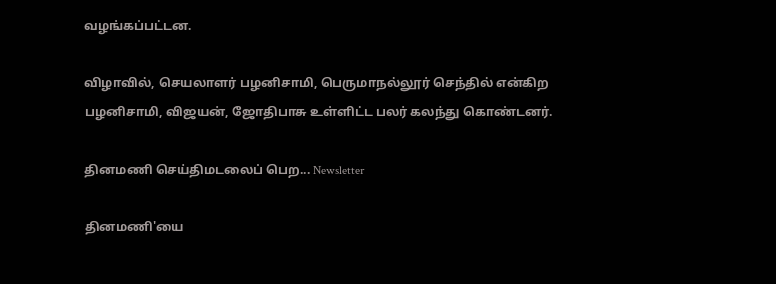வழங்கப்பட்டன.

விழாவில், செயலாளர் பழனிசாமி, பெருமாநல்லூர் செந்தில் என்கிற பழனிசாமி, விஜயன், ஜோதிபாசு உள்ளிட்ட பலர் கலந்து கொண்டனர்.

தினமணி செய்திமடலைப் பெற... Newsletter

தினமணி'யை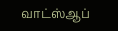வாட்ஸ்ஆப்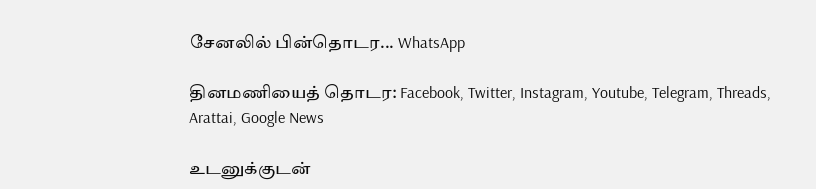சேனலில் பின்தொடர... WhatsApp

தினமணியைத் தொடர: Facebook, Twitter, Instagram, Youtube, Telegram, Threads, Arattai, Google News

உடனுக்குடன்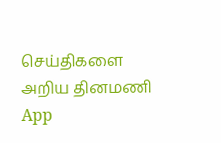செய்திகளை அறிய தினமணி App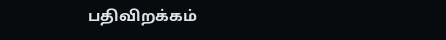பதிவிறக்கம்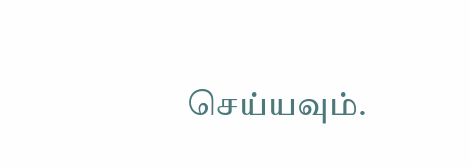செய்யவும்.